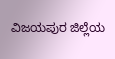ವಿಜಯಪುರ ಜಿಲ್ಲೆಯ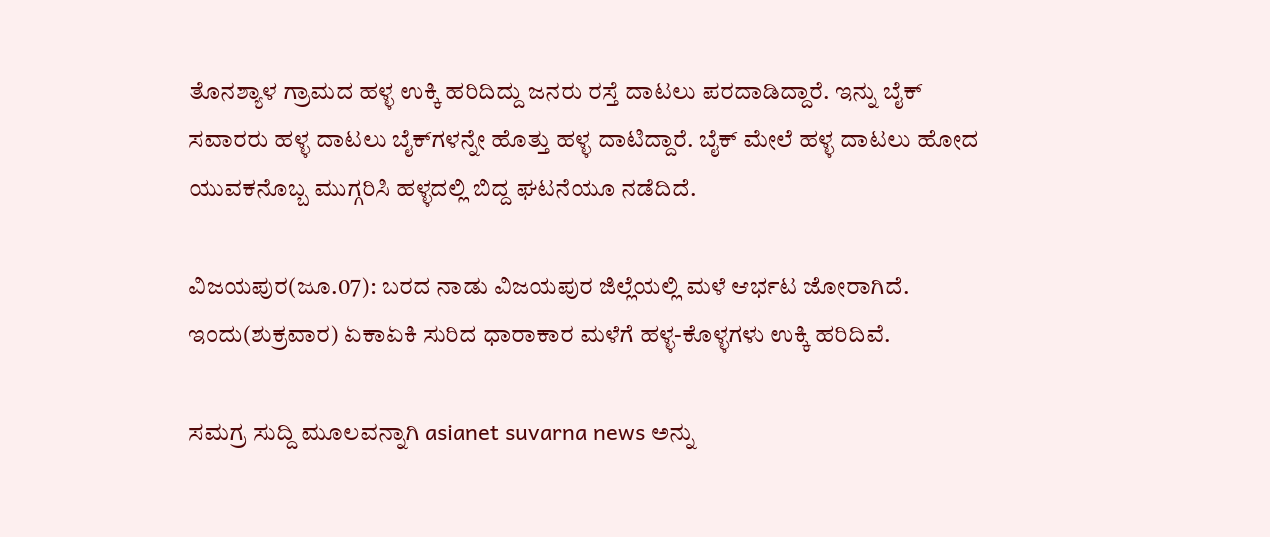ತೊನಶ್ಯಾಳ ಗ್ರಾಮದ ಹಳ್ಳ ಉಕ್ಕಿ ಹರಿದಿದ್ದು ಜನರು ರಸ್ತೆ ದಾಟಲು ಪರದಾಡಿದ್ದಾರೆ. ಇನ್ನು ಬೈಕ್ ಸವಾರರು ಹಳ್ಳ ದಾಟಲು ಬೈಕ್‌ಗಳನ್ನೇ ಹೊತ್ತು ಹಳ್ಳ ದಾಟಿದ್ದಾರೆ. ಬೈಕ್ ಮೇಲೆ ಹಳ್ಳ ದಾಟಲು ಹೋದ ಯುವಕನೊಬ್ಬ ಮುಗ್ಗರಿಸಿ ಹಳ್ಳದಲ್ಲಿ ಬಿದ್ದ ಘಟನೆಯೂ ನಡೆದಿದೆ.

ವಿಜಯಪುರ(ಜೂ.07): ಬರದ ನಾಡು ವಿಜಯಪುರ ಜಿಲ್ಲೆಯಲ್ಲಿ ಮಳೆ ಆರ್ಭಟ ಜೋರಾಗಿದೆ. ಇಂದು(ಶುಕ್ರವಾರ) ಏಕಾಏಕಿ ಸುರಿದ ಧಾರಾಕಾರ ಮಳೆಗೆ ಹಳ್ಳ-ಕೊಳ್ಳಗಳು ಉಕ್ಕಿ ಹರಿದಿವೆ.

ಸಮಗ್ರ ಸುದ್ದಿ ಮೂಲವನ್ನಾಗಿ asianet suvarna news ಅನ್ನು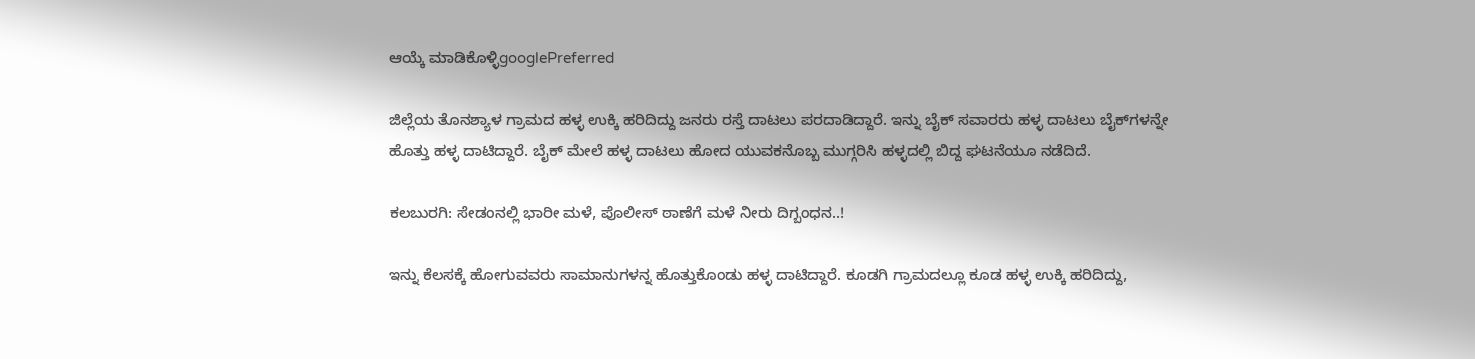ಆಯ್ಕೆ ಮಾಡಿಕೊಳ್ಳಿgooglePreferred

ಜಿಲ್ಲೆಯ ತೊನಶ್ಯಾಳ ಗ್ರಾಮದ ಹಳ್ಳ ಉಕ್ಕಿ ಹರಿದಿದ್ದು ಜನರು ರಸ್ತೆ ದಾಟಲು ಪರದಾಡಿದ್ದಾರೆ. ಇನ್ನು ಬೈಕ್ ಸವಾರರು ಹಳ್ಳ ದಾಟಲು ಬೈಕ್‌ಗಳನ್ನೇ ಹೊತ್ತು ಹಳ್ಳ ದಾಟಿದ್ದಾರೆ. ಬೈಕ್ ಮೇಲೆ ಹಳ್ಳ ದಾಟಲು ಹೋದ ಯುವಕನೊಬ್ಬ ಮುಗ್ಗರಿಸಿ ಹಳ್ಳದಲ್ಲಿ ಬಿದ್ದ ಘಟನೆಯೂ ನಡೆದಿದೆ.

ಕಲಬುರಗಿ: ಸೇಡಂನಲ್ಲಿ ಭಾರೀ ಮಳೆ, ಪೊಲೀಸ್‌ ಠಾಣೆಗೆ ಮಳೆ ನೀರು ದಿಗ್ಬಂಧನ..!

ಇನ್ನು ಕೆಲಸಕ್ಕೆ ಹೋಗುವವರು ಸಾಮಾನುಗಳನ್ನ ಹೊತ್ತುಕೊಂಡು ಹಳ್ಳ ದಾಟಿದ್ದಾರೆ. ಕೂಡಗಿ ಗ್ರಾಮದಲ್ಲೂ ಕೂಡ ಹಳ್ಳ ಉಕ್ಕಿ ಹರಿದಿದ್ದು,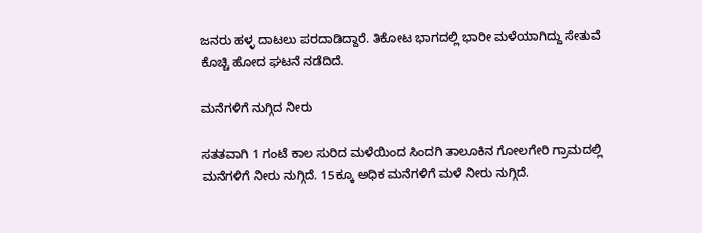ಜನರು ಹಳ್ಳ ದಾಟಲು ಪರದಾಡಿದ್ದಾರೆ. ತಿಕೋಟ ಭಾಗದಲ್ಲಿ ಭಾರೀ ಮಳೆಯಾಗಿದ್ದು ಸೇತುವೆ ಕೊಚ್ಚಿ ಹೋದ ಘಟನೆ ನಡೆದಿದೆ.

ಮನೆಗಳಿಗೆ ನುಗ್ಗಿದ ನೀರು

ಸತತವಾಗಿ 1 ಗಂಟೆ ಕಾಲ ಸುರಿದ ಮಳೆಯಿಂದ ಸಿಂದಗಿ ತಾಲೂಕಿನ ಗೋಲಗೇರಿ ಗ್ರಾಮದಲ್ಲಿ ಮನೆಗಳಿಗೆ ನೀರು ನುಗ್ಗಿದೆ. 15ಕ್ಕೂ ಅಧಿಕ ಮನೆಗಳಿಗೆ ಮಳೆ ನೀರು ನುಗ್ಗಿದೆ.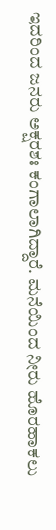ಇದರಿಂದ ಜನರು ಅಕ್ಷರಶಃ ಕಂಗಾಲಾಗಿದ್ದಾರೆ. ಮನೆಯಿಂದ ನೀರು ಹೊರಹಾಕಲು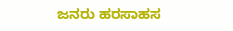ಜನರು ಹರಸಾಹಸ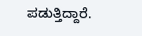ಪಡುತ್ತಿದ್ದಾರೆ.